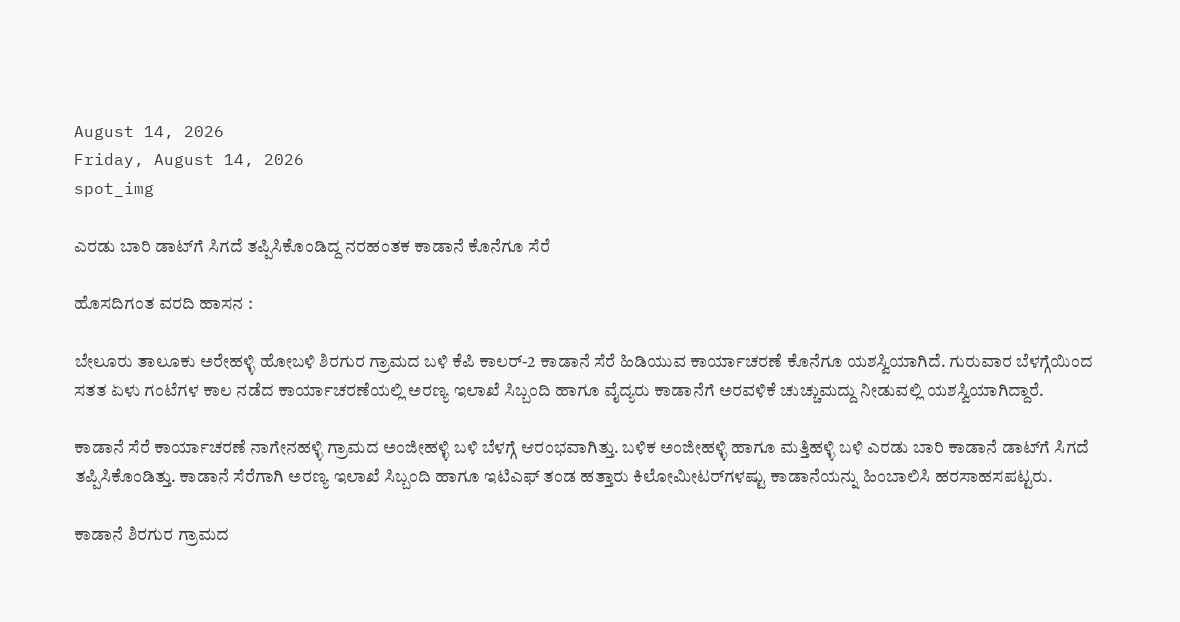August 14, 2026
Friday, August 14, 2026
spot_img

ಎರಡು ಬಾರಿ ಡಾಟ್‌ಗೆ ಸಿಗದೆ ತಪ್ಪಿಸಿಕೊಂಡಿದ್ದ ನರಹಂತಕ ಕಾಡಾನೆ ಕೊನೆಗೂ ಸೆರೆ

ಹೊಸದಿಗಂತ ವರದಿ ಹಾಸನ :

ಬೇಲೂರು ತಾಲೂಕು ಅರೇಹಳ್ಳಿ ಹೋಬಳಿ ಶಿರಗುರ ಗ್ರಾಮದ ಬಳಿ ಕೆಪಿ ಕಾಲರ್-2 ಕಾಡಾನೆ ಸೆರೆ ಹಿಡಿಯುವ ಕಾರ್ಯಾಚರಣೆ ಕೊನೆಗೂ ಯಶಸ್ವಿಯಾಗಿದೆ. ಗುರುವಾರ ಬೆಳಗ್ಗೆಯಿಂದ ಸತತ ಏಳು ಗಂಟೆಗಳ ಕಾಲ ನಡೆದ ಕಾರ್ಯಾಚರಣೆಯಲ್ಲಿ ಅರಣ್ಯ ಇಲಾಖೆ ಸಿಬ್ಬಂದಿ ಹಾಗೂ ವೈದ್ಯರು ಕಾಡಾನೆಗೆ ಅರವಳಿಕೆ ಚುಚ್ಚುಮದ್ದು ನೀಡುವಲ್ಲಿ ಯಶಸ್ವಿಯಾಗಿದ್ದಾರೆ.

ಕಾಡಾನೆ ಸೆರೆ ಕಾರ್ಯಾಚರಣೆ ನಾಗೇನಹಳ್ಳಿ ಗ್ರಾಮದ ಅಂಜೀಹಳ್ಳಿ ಬಳಿ ಬೆಳಗ್ಗೆ ಆರಂಭವಾಗಿತ್ತು. ಬಳಿಕ ಅಂಜೀಹಳ್ಳಿ ಹಾಗೂ ಮತ್ತಿಹಳ್ಳಿ ಬಳಿ ಎರಡು ಬಾರಿ ಕಾಡಾನೆ ಡಾಟ್‌ಗೆ ಸಿಗದೆ ತಪ್ಪಿಸಿಕೊಂಡಿತ್ತು. ಕಾಡಾನೆ ಸೆರೆಗಾಗಿ ಅರಣ್ಯ ಇಲಾಖೆ ಸಿಬ್ಬಂದಿ ಹಾಗೂ ಇಟಿಎಫ್ ತಂಡ ಹತ್ತಾರು ಕಿಲೋಮೀಟರ್‌ಗಳಷ್ಟು ಕಾಡಾನೆಯನ್ನು ಹಿಂಬಾಲಿಸಿ ಹರಸಾಹಸಪಟ್ಟರು.

ಕಾಡಾನೆ ಶಿರಗುರ ಗ್ರಾಮದ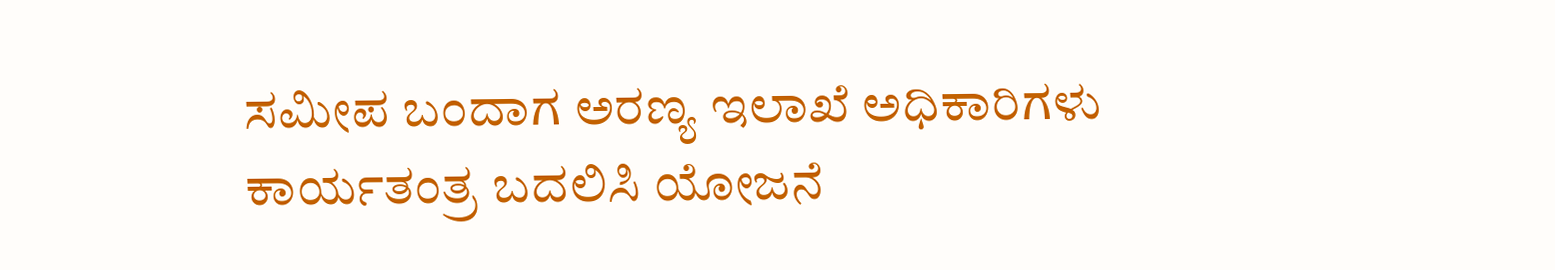ಸಮೀಪ ಬಂದಾಗ ಅರಣ್ಯ ಇಲಾಖೆ ಅಧಿಕಾರಿಗಳು ಕಾರ್ಯತಂತ್ರ ಬದಲಿಸಿ ಯೋಜನೆ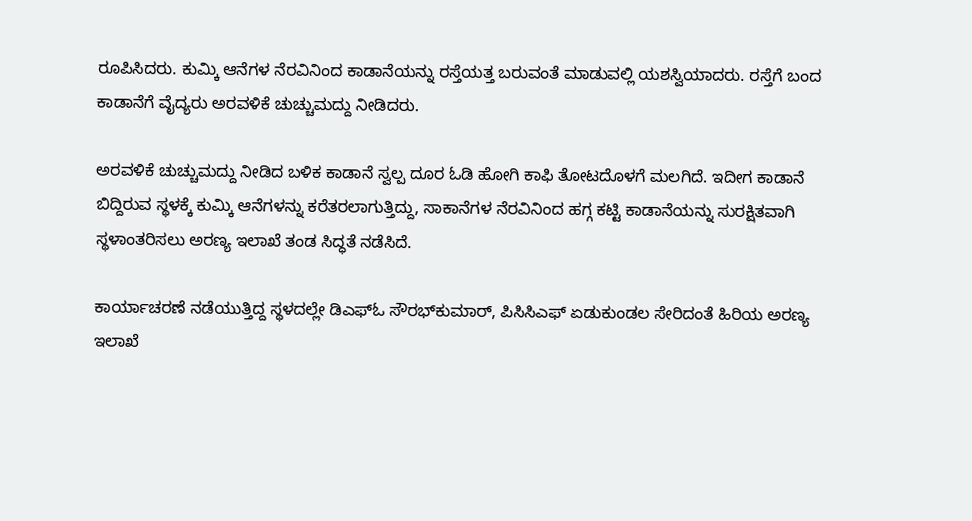ರೂಪಿಸಿದರು. ಕುಮ್ಕಿ ಆನೆಗಳ ನೆರವಿನಿಂದ ಕಾಡಾನೆಯನ್ನು ರಸ್ತೆಯತ್ತ ಬರುವಂತೆ ಮಾಡುವಲ್ಲಿ ಯಶಸ್ವಿಯಾದರು. ರಸ್ತೆಗೆ ಬಂದ ಕಾಡಾನೆಗೆ ವೈದ್ಯರು ಅರವಳಿಕೆ ಚುಚ್ಚುಮದ್ದು ನೀಡಿದರು.

ಅರವಳಿಕೆ ಚುಚ್ಚುಮದ್ದು ನೀಡಿದ ಬಳಿಕ ಕಾಡಾನೆ ಸ್ವಲ್ಪ ದೂರ ಓಡಿ ಹೋಗಿ ಕಾಫಿ ತೋಟದೊಳಗೆ ಮಲಗಿದೆ. ಇದೀಗ ಕಾಡಾನೆ ಬಿದ್ದಿರುವ ಸ್ಥಳಕ್ಕೆ ಕುಮ್ಕಿ ಆನೆಗಳನ್ನು ಕರೆತರಲಾಗುತ್ತಿದ್ದು, ಸಾಕಾನೆಗಳ ನೆರವಿನಿಂದ ಹಗ್ಗ ಕಟ್ಟಿ ಕಾಡಾನೆಯನ್ನು ಸುರಕ್ಷಿತವಾಗಿ ಸ್ಥಳಾಂತರಿಸಲು ಅರಣ್ಯ ಇಲಾಖೆ ತಂಡ ಸಿದ್ಧತೆ ನಡೆಸಿದೆ.

ಕಾರ್ಯಾಚರಣೆ ನಡೆಯುತ್ತಿದ್ದ ಸ್ಥಳದಲ್ಲೇ ಡಿಎಫ್‌ಓ ಸೌರಭ್‌ಕುಮಾರ್, ಪಿಸಿಸಿಎಫ್ ಏಡುಕುಂಡಲ ಸೇರಿದಂತೆ ಹಿರಿಯ ಅರಣ್ಯ ಇಲಾಖೆ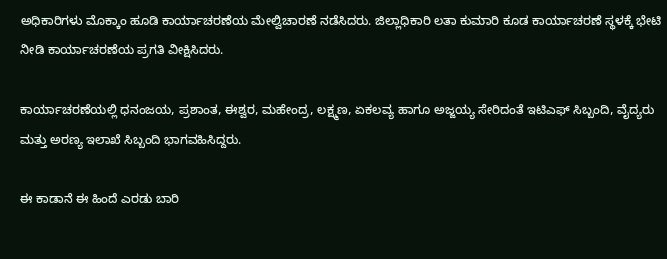ಅಧಿಕಾರಿಗಳು ಮೊಕ್ಕಾಂ ಹೂಡಿ ಕಾರ್ಯಾಚರಣೆಯ ಮೇಲ್ವಿಚಾರಣೆ ನಡೆಸಿದರು. ಜಿಲ್ಲಾಧಿಕಾರಿ ಲತಾ ಕುಮಾರಿ ಕೂಡ ಕಾರ್ಯಾಚರಣೆ ಸ್ಥಳಕ್ಕೆ ಭೇಟಿ ನೀಡಿ ಕಾರ್ಯಾಚರಣೆಯ ಪ್ರಗತಿ ವೀಕ್ಷಿಸಿದರು.

ಕಾರ್ಯಾಚರಣೆಯಲ್ಲಿ ಧನಂಜಯ, ಪ್ರಶಾಂತ, ಈಶ್ವರ, ಮಹೇಂದ್ರ, ಲಕ್ಷ್ಮಣ, ಏಕಲವ್ಯ ಹಾಗೂ ಅಜ್ಜಯ್ಯ ಸೇರಿದಂತೆ ಇಟಿಎಫ್ ಸಿಬ್ಬಂದಿ, ವೈದ್ಯರು ಮತ್ತು ಅರಣ್ಯ ಇಲಾಖೆ ಸಿಬ್ಬಂದಿ ಭಾಗವಹಿಸಿದ್ದರು.

ಈ ಕಾಡಾನೆ ಈ ಹಿಂದೆ ಎರಡು ಬಾರಿ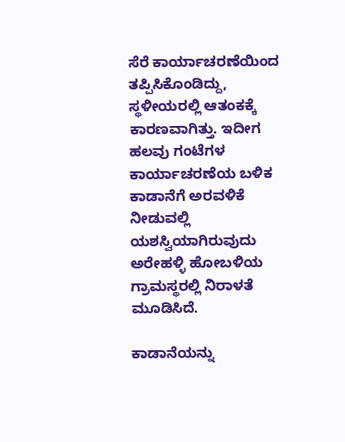ಸೆರೆ ಕಾರ್ಯಾಚರಣೆಯಿಂದ ತಪ್ಪಿಸಿಕೊಂಡಿದ್ದು, ಸ್ಥಳೀಯರಲ್ಲಿ ಆತಂಕಕ್ಕೆ ಕಾರಣವಾಗಿತ್ತು. ಇದೀಗ ಹಲವು ಗಂಟೆಗಳ ಕಾರ್ಯಾಚರಣೆಯ ಬಳಿಕ ಕಾಡಾನೆಗೆ ಅರವಳಿಕೆ ನೀಡುವಲ್ಲಿ ಯಶಸ್ವಿಯಾಗಿರುವುದು ಅರೇಹಳ್ಳಿ ಹೋಬಳಿಯ ಗ್ರಾಮಸ್ಥರಲ್ಲಿ ನಿರಾಳತೆ ಮೂಡಿಸಿದೆ.

ಕಾಡಾನೆಯನ್ನು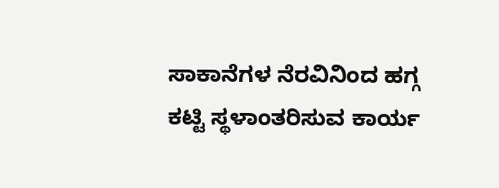ಸಾಕಾನೆಗಳ ನೆರವಿನಿಂದ ಹಗ್ಗ ಕಟ್ಟಿ ಸ್ಥಳಾಂತರಿಸುವ ಕಾರ್ಯ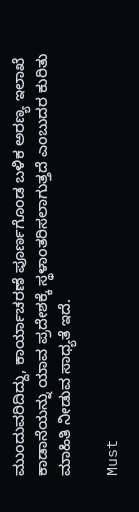ಮುಂದುವರಿದಿದ್ದು, ಕಾರ್ಯಾಚರಣೆ ಪೂರ್ಣಗೊಂಡ ಬಳಿಕ ಅರಣ್ಯ ಇಲಾಖೆ ಕಾಡಾನೆಯನ್ನು ಯಾವ ಪ್ರದೇಶಕ್ಕೆ ಸ್ಥಳಾಂತರಿಸಲಾಗುತ್ತದೆ ಎಂಬುದರ ಕುರಿತು ಮಾಹಿತಿ ನೀಡುವ ಸಾಧ್ಯತೆ ಇದೆ.

Must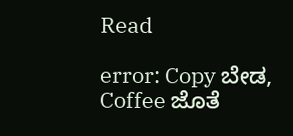Read

error: Copy ಬೇಡ, Coffee ಜೊತೆ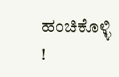ಹಂಚಿಕೊಳ್ಳಿ !